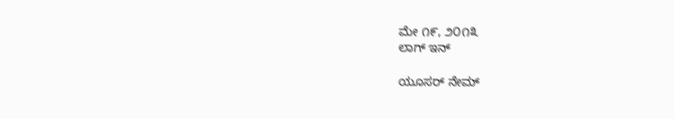ಮೇ ೧೯, ೨೦೧೩
ಲಾಗ್ ಇನ್

ಯೂಸರ್ ನೇಮ್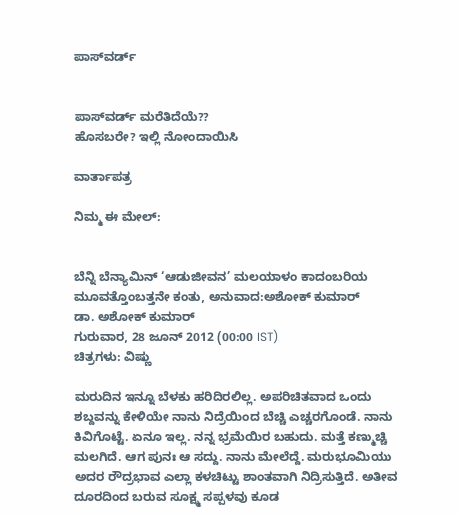ಪಾಸ್‌ವರ್ಡ್


ಪಾಸ್‌ವರ್ಡ್ ಮರೆತಿದೆಯೆ??
ಹೊಸಬರೇ? ಇಲ್ಲಿ ನೋಂದಾಯಿಸಿ

ವಾರ್ತಾಪತ್ರ

ನಿಮ್ಮ ಈ ಮೇಲ್:


ಬೆನ್ನಿ ಬೆನ್ಯಾಮಿನ್ ‘ಆಡುಜೀವನ’ ಮಲಯಾಳಂ ಕಾದಂಬರಿಯ ಮೂವತ್ತೊಂಬತ್ತನೇ ಕಂತು, ಅನುವಾದ:ಅಶೋಕ್ ಕುಮಾರ್
ಡಾ. ಅಶೋಕ್ ಕುಮಾರ್
ಗುರುವಾರ, 28 ಜೂನ್ 2012 (00:00 IST)
ಚಿತ್ರಗಳು: ವಿಷ್ಣು

ಮರುದಿನ ಇನ್ನೂ ಬೆಳಕು ಹರಿದಿರಲಿಲ್ಲ. ಅಪರಿಚಿತವಾದ ಒಂದು ಶಬ್ದವನ್ನು ಕೇಳಿಯೇ ನಾನು ನಿದ್ರೆಯಿಂದ ಬೆಚ್ಚಿ ಎಚ್ಚರಗೊಂಡೆ. ನಾನು ಕಿವಿಗೊಟ್ಟೆ. ಏನೂ ಇಲ್ಲ. ನನ್ನ ಭ್ರಮೆಯಿರ ಬಹುದು. ಮತ್ತೆ ಕಣ್ಮುಚ್ಚಿ ಮಲಗಿದೆ. ಆಗ ಪುನಃ ಆ ಸದ್ದು. ನಾನು ಮೇಲೆದ್ದೆ. ಮರುಭೂಮಿಯು ಅದರ ರೌದ್ರಭಾವ ಎಲ್ಲಾ ಕಳಚಿಟ್ಟು ಶಾಂತವಾಗಿ ನಿದ್ರಿಸುತ್ತಿದೆ. ಅತೀವ ದೂರದಿಂದ ಬರುವ ಸೂಕ್ಷ್ಮ ಸಪ್ಪಳವು ಕೂಡ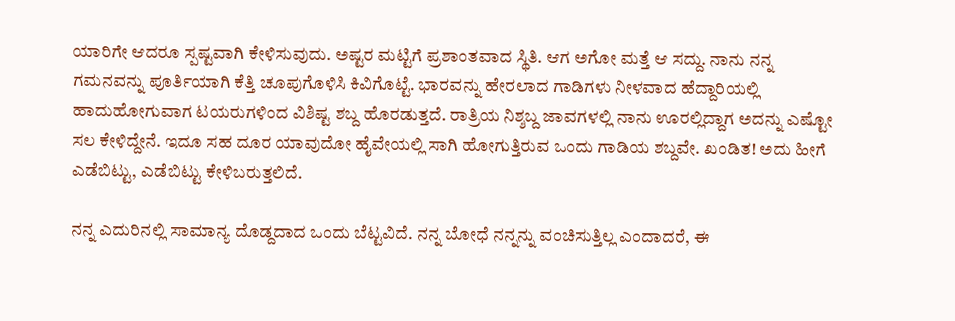ಯಾರಿಗೇ ಆದರೂ ಸ್ಪಷ್ಟವಾಗಿ ಕೇಳಿಸುವುದು. ಅಷ್ಟರ ಮಟ್ಟಿಗೆ ಪ್ರಶಾಂತವಾದ ಸ್ಥಿತಿ. ಆಗ ಅಗೋ ಮತ್ತೆ ಆ ಸದ್ದು. ನಾನು ನನ್ನ ಗಮನವನ್ನು ಪೂರ್ತಿಯಾಗಿ ಕೆತ್ತಿ ಚೂಪುಗೊಳಿಸಿ ಕಿವಿಗೊಟ್ಟೆ. ಭಾರವನ್ನು ಹೇರಲಾದ ಗಾಡಿಗಳು ನೀಳವಾದ ಹೆದ್ದಾರಿಯಲ್ಲಿ ಹಾದುಹೋಗುವಾಗ ಟಯರುಗಳಿಂದ ವಿಶಿಷ್ಟ ಶಬ್ದ ಹೊರಡುತ್ತದೆ. ರಾತ್ರಿಯ ನಿಶ್ಶಬ್ದ ಜಾವಗಳಲ್ಲಿ ನಾನು ಊರಲ್ಲಿದ್ದಾಗ ಅದನ್ನು ಎಷ್ಟೋ ಸಲ ಕೇಳಿದ್ದೇನೆ. ಇದೂ ಸಹ ದೂರ ಯಾವುದೋ ಹೈವೇಯಲ್ಲಿ ಸಾಗಿ ಹೋಗುತ್ತಿರುವ ಒಂದು ಗಾಡಿಯ ಶಬ್ದವೇ. ಖಂಡಿತ! ಅದು ಹೀಗೆ ಎಡೆಬಿಟ್ಟು, ಎಡೆಬಿಟ್ಟು ಕೇಳಿಬರುತ್ತಲಿದೆ.

ನನ್ನ ಎದುರಿನಲ್ಲಿ ಸಾಮಾನ್ಯ ದೊಡ್ದದಾದ ಒಂದು ಬೆಟ್ಟವಿದೆ. ನನ್ನ ಬೋಧೆ ನನ್ನನ್ನು ವಂಚಿಸುತ್ತಿಲ್ಲ ಎಂದಾದರೆ, ಈ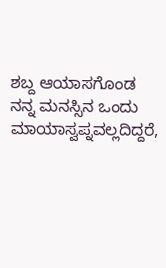ಶಬ್ದ ಆಯಾಸಗೊಂಡ ನನ್ನ ಮನಸ್ಸಿನ ಒಂದು ಮಾಯಾಸ್ವಪ್ನವಲ್ಲದಿದ್ದರೆ,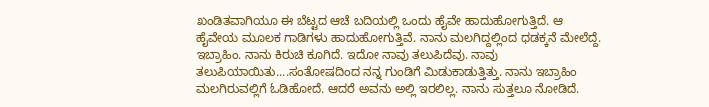ಖಂಡಿತವಾಗಿಯೂ ಈ ಬೆಟ್ಟದ ಆಚೆ ಬದಿಯಲ್ಲಿ ಒಂದು ಹೈವೇ ಹಾದುಹೋಗುತ್ತಿದೆ. ಆ ಹೈವೇಯ ಮೂಲಕ ಗಾಡಿಗಳು ಹಾದುಹೋಗುತ್ತಿವೆ. ನಾನು ಮಲಗಿದ್ದಲ್ಲಿಂದ ಧಡಕ್ಕನೆ ಮೇಲೆದ್ದೆ. ಇಬ್ರಾಹಿಂ. ನಾನು ಕಿರುಚಿ ಕೂಗಿದೆ. ಇದೋ ನಾವು ತಲುಪಿದೆವು. ನಾವು ತಲುಪಿಯಾಯಿತು....ಸಂತೋಷದಿಂದ ನನ್ನ ಗುಂಡಿಗೆ ಮಿಡುಕಾಡುತ್ತಿತ್ತು. ನಾನು ಇಬ್ರಾಹಿಂ ಮಲಗಿರುವಲ್ಲಿಗೆ ಓಡಿಹೋದೆ. ಆದರೆ ಅವನು ಅಲ್ಲಿ ಇರಲಿಲ್ಲ. ನಾನು ಸುತ್ತಲೂ ನೋಡಿದೆ.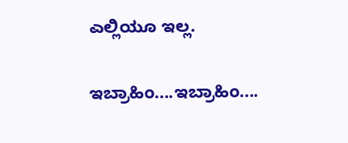ಎಲ್ಲಿಯೂ ಇಲ್ಲ.

ಇಬ್ರಾಹಿಂ....ಇಬ್ರಾಹಿಂ....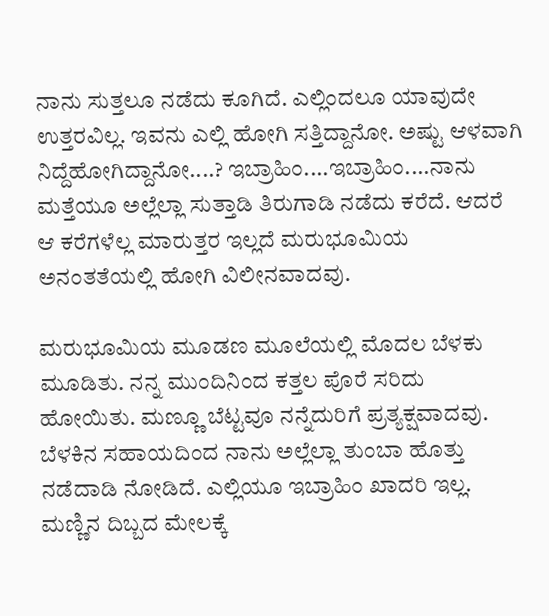ನಾನು ಸುತ್ತಲೂ ನಡೆದು ಕೂಗಿದೆ. ಎಲ್ಲಿಂದಲೂ ಯಾವುದೇ ಉತ್ತರವಿಲ್ಲ. ಇವನು ಎಲ್ಲಿ ಹೋಗಿ ಸತ್ತಿದ್ದಾನೋ. ಅಷ್ಟು ಆಳವಾಗಿ ನಿದ್ದೆಹೋಗಿದ್ದಾನೋ....? ಇಬ್ರಾಹಿಂ....ಇಬ್ರಾಹಿಂ....ನಾನು ಮತ್ತೆಯೂ ಅಲ್ಲೆಲ್ಲಾ ಸುತ್ತಾಡಿ ತಿರುಗಾಡಿ ನಡೆದು ಕರೆದೆ. ಆದರೆ ಆ ಕರೆಗಳೆಲ್ಲ ಮಾರುತ್ತರ ಇಲ್ಲದೆ ಮರುಭೂಮಿಯ ಅನಂತತೆಯಲ್ಲಿ ಹೋಗಿ ವಿಲೀನವಾದವು.

ಮರುಭೂಮಿಯ ಮೂಡಣ ಮೂಲೆಯಲ್ಲಿ ಮೊದಲ ಬೆಳಕು ಮೂಡಿತು. ನನ್ನ ಮುಂದಿನಿಂದ ಕತ್ತಲ ಪೊರೆ ಸರಿದು ಹೋಯಿತು. ಮಣ್ಣೂ ಬೆಟ್ಟವೂ ನನ್ನೆದುರಿಗೆ ಪ್ರತ್ಯಕ್ಷವಾದವು. ಬೆಳಕಿನ ಸಹಾಯದಿಂದ ನಾನು ಅಲ್ಲೆಲ್ಲಾ ತುಂಬಾ ಹೊತ್ತು ನಡೆದಾಡಿ ನೋಡಿದೆ. ಎಲ್ಲಿಯೂ ಇಬ್ರಾಹಿಂ ಖಾದರಿ ಇಲ್ಲ. ಮಣ್ಣಿನ ದಿಬ್ಬದ ಮೇಲಕ್ಕೆ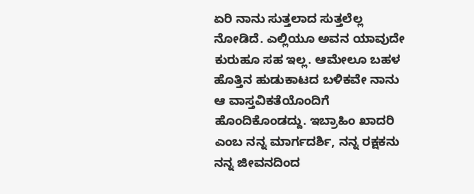ಏರಿ ನಾನು ಸುತ್ತಲಾದ ಸುತ್ತಲೆಲ್ಲ ನೋಡಿದೆ. ಎಲ್ಲಿಯೂ ಅವನ ಯಾವುದೇ ಕುರುಹೂ ಸಹ ಇಲ್ಲ. ಆಮೇಲೂ ಬಹಳ ಹೊತ್ತಿನ ಹುಡುಕಾಟದ ಬಳಿಕವೇ ನಾನು ಆ ವಾಸ್ತವಿಕತೆಯೊಂದಿಗೆ ಹೊಂದಿಕೊಂಡದ್ದು. ಇಬ್ರಾಹಿಂ ಖಾದರಿ ಎಂಬ ನನ್ನ ಮಾರ್ಗದರ್ಶಿ, ನನ್ನ ರಕ್ಷಕನು ನನ್ನ ಜೀವನದಿಂದ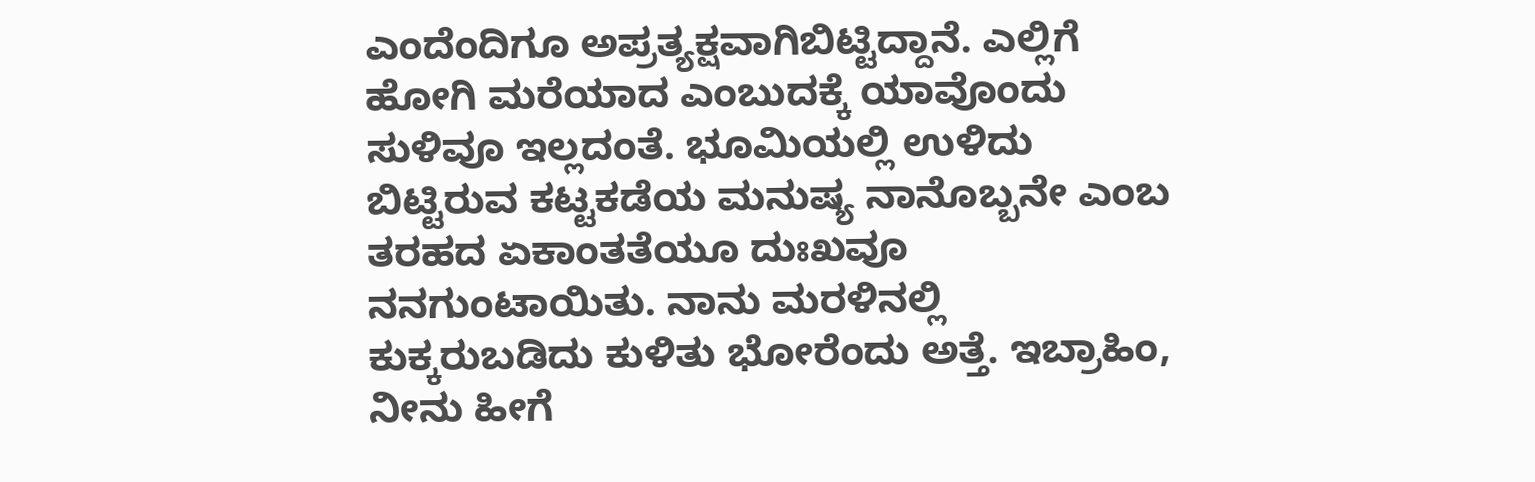ಎಂದೆಂದಿಗೂ ಅಪ್ರತ್ಯಕ್ಷವಾಗಿಬಿಟ್ಟಿದ್ದಾನೆ. ಎಲ್ಲಿಗೆ ಹೋಗಿ ಮರೆಯಾದ ಎಂಬುದಕ್ಕೆ ಯಾವೊಂದು ಸುಳಿವೂ ಇಲ್ಲದಂತೆ. ಭೂಮಿಯಲ್ಲಿ ಉಳಿದು ಬಿಟ್ಟಿರುವ ಕಟ್ಟಕಡೆಯ ಮನುಷ್ಯ ನಾನೊಬ್ಬನೇ ಎಂಬ ತರಹದ ಏಕಾಂತತೆಯೂ ದುಃಖವೂ ನನಗುಂಟಾಯಿತು. ನಾನು ಮರಳಿನಲ್ಲಿ ಕುಕ್ಕರುಬಡಿದು ಕುಳಿತು ಭೋರೆಂದು ಅತ್ತೆ. ಇಬ್ರಾಹಿಂ, ನೀನು ಹೀಗೆ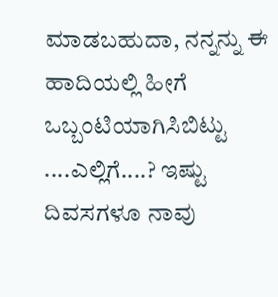ಮಾಡಬಹುದಾ, ನನ್ನನ್ನು ಈ ಹಾದಿಯಲ್ಲಿ ಹೀಗೆ ಒಬ್ಬಂಟಿಯಾಗಿಸಿಬಿಟ್ಟು ....ಎಲ್ಲಿಗೆ....? ಇಷ್ಟು ದಿವಸಗಳೂ ನಾವು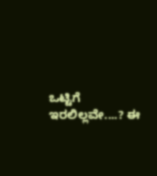ಒಟ್ಟಿಗೆ ಇರಲಿಲ್ಲವೇ....? ಈ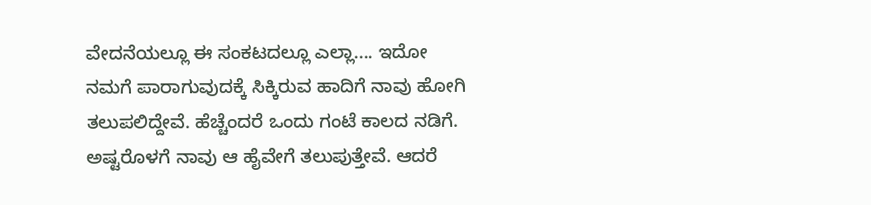ವೇದನೆಯಲ್ಲೂ ಈ ಸಂಕಟದಲ್ಲೂ ಎಲ್ಲಾ.... ಇದೋ ನಮಗೆ ಪಾರಾಗುವುದಕ್ಕೆ ಸಿಕ್ಕಿರುವ ಹಾದಿಗೆ ನಾವು ಹೋಗಿ ತಲುಪಲಿದ್ದೇವೆ. ಹೆಚ್ಚೆಂದರೆ ಒಂದು ಗಂಟೆ ಕಾಲದ ನಡಿಗೆ. ಅಷ್ಟರೊಳಗೆ ನಾವು ಆ ಹೈವೇಗೆ ತಲುಪುತ್ತೇವೆ. ಆದರೆ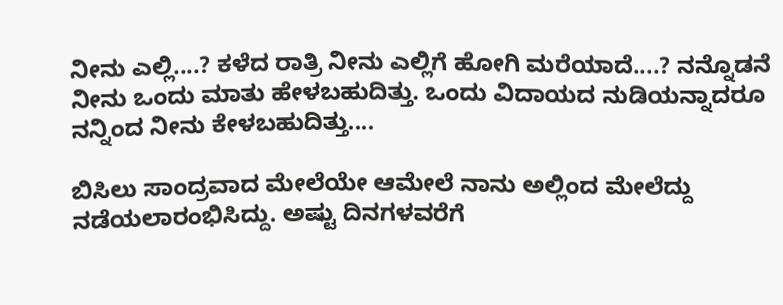ನೀನು ಎಲ್ಲಿ....? ಕಳೆದ ರಾತ್ರಿ ನೀನು ಎಲ್ಲಿಗೆ ಹೋಗಿ ಮರೆಯಾದೆ....? ನನ್ನೊಡನೆ ನೀನು ಒಂದು ಮಾತು ಹೇಳಬಹುದಿತ್ತು. ಒಂದು ವಿದಾಯದ ನುಡಿಯನ್ನಾದರೂ ನನ್ನಿಂದ ನೀನು ಕೇಳಬಹುದಿತ್ತು....

ಬಿಸಿಲು ಸಾಂದ್ರವಾದ ಮೇಲೆಯೇ ಆಮೇಲೆ ನಾನು ಅಲ್ಲಿಂದ ಮೇಲೆದ್ದು ನಡೆಯಲಾರಂಭಿಸಿದ್ದು. ಅಷ್ಟು ದಿನಗಳವರೆಗೆ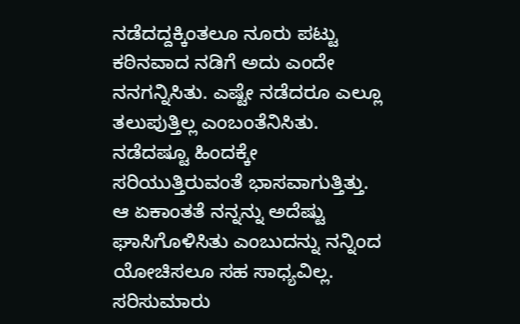ನಡೆದದ್ದಕ್ಕಿಂತಲೂ ನೂರು ಪಟ್ಟು ಕಠಿನವಾದ ನಡಿಗೆ ಅದು ಎಂದೇ ನನಗನ್ನಿಸಿತು. ಎಷ್ಟೇ ನಡೆದರೂ ಎಲ್ಲೂ ತಲುಪುತ್ತಿಲ್ಲ ಎಂಬಂತೆನಿಸಿತು. ನಡೆದಷ್ಟೂ ಹಿಂದಕ್ಕೇ ಸರಿಯುತ್ತಿರುವಂತೆ ಭಾಸವಾಗುತ್ತಿತ್ತು. ಆ ಏಕಾಂತತೆ ನನ್ನನ್ನು ಅದೆಷ್ಟು ಘಾಸಿಗೊಳಿಸಿತು ಎಂಬುದನ್ನು ನನ್ನಿಂದ ಯೋಚಿಸಲೂ ಸಹ ಸಾಧ್ಯವಿಲ್ಲ. ಸರಿಸುಮಾರು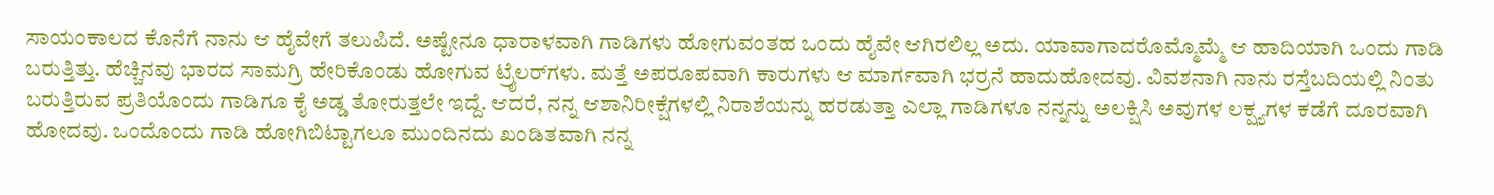ಸಾಯಂಕಾಲದ ಕೊನೆಗೆ ನಾನು ಆ ಹೈವೇಗೆ ತಲುಪಿದೆ. ಅಷ್ಟೇನೂ ಧಾರಾಳವಾಗಿ ಗಾಡಿಗಳು ಹೋಗುವಂತಹ ಒಂದು ಹೈವೇ ಆಗಿರಲಿಲ್ಲ ಅದು. ಯಾವಾಗಾದರೊಮ್ಮೊಮ್ಮೆ ಆ ಹಾದಿಯಾಗಿ ಒಂದು ಗಾಡಿ ಬರುತ್ತಿತ್ತು. ಹೆಚ್ಚಿನವು ಭಾರದ ಸಾಮಗ್ರಿ ಹೇರಿಕೊಂಡು ಹೋಗುವ ಟ್ರೈಲರ್‌ಗಳು. ಮತ್ತೆ ಅಪರೂಪವಾಗಿ ಕಾರುಗಳು ಆ ಮಾರ್ಗವಾಗಿ ಭರ್ರನೆ ಹಾದುಹೋದವು. ವಿವಶನಾಗಿ ನಾನು ರಸ್ತೆಬದಿಯಲ್ಲಿ ನಿಂತು ಬರುತ್ತಿರುವ ಪ್ರತಿಯೊಂದು ಗಾಡಿಗೂ ಕೈ ಅಡ್ಡ ತೋರುತ್ತಲೇ ಇದ್ದೆ. ಆದರೆ, ನನ್ನ ಆಶಾನಿರೀಕ್ಷೆಗಳಲ್ಲಿ ನಿರಾಶೆಯನ್ನು ಹರಡುತ್ತಾ ಎಲ್ಲಾ ಗಾಡಿಗಳೂ ನನ್ನನ್ನು ಅಲಕ್ಷಿಸಿ ಅವುಗಳ ಲಕ್ಷ್ಯಗಳ ಕಡೆಗೆ ದೂರವಾಗಿ ಹೋದವು. ಒಂದೊಂದು ಗಾಡಿ ಹೋಗಿಬಿಟ್ಟಾಗಲೂ ಮುಂದಿನದು ಖಂಡಿತವಾಗಿ ನನ್ನ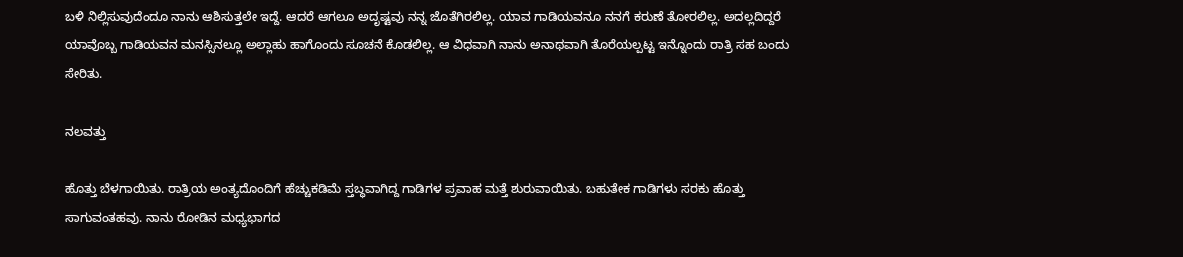ಬಳಿ ನಿಲ್ಲಿಸುವುದೆಂದೂ ನಾನು ಆಶಿಸುತ್ತಲೇ ಇದ್ದೆ. ಆದರೆ ಆಗಲೂ ಅದೃಷ್ಟವು ನನ್ನ ಜೊತೆಗಿರಲಿಲ್ಲ. ಯಾವ ಗಾಡಿಯವನೂ ನನಗೆ ಕರುಣೆ ತೋರಲಿಲ್ಲ. ಅದಲ್ಲದಿದ್ದರೆ ಯಾವೊಬ್ಬ ಗಾಡಿಯವನ ಮನಸ್ಸಿನಲ್ಲೂ ಅಲ್ಲಾಹು ಹಾಗೊಂದು ಸೂಚನೆ ಕೊಡಲಿಲ್ಲ. ಆ ವಿಧವಾಗಿ ನಾನು ಅನಾಥವಾಗಿ ತೊರೆಯಲ್ಪಟ್ಟ ಇನ್ನೊಂದು ರಾತ್ರಿ ಸಹ ಬಂದು ಸೇರಿತು.

ನಲವತ್ತು

ಹೊತ್ತು ಬೆಳಗಾಯಿತು. ರಾತ್ರಿಯ ಅಂತ್ಯದೊಂದಿಗೆ ಹೆಚ್ಚುಕಡಿಮೆ ಸ್ತಬ್ಧವಾಗಿದ್ದ ಗಾಡಿಗಳ ಪ್ರವಾಹ ಮತ್ತೆ ಶುರುವಾಯಿತು. ಬಹುತೇಕ ಗಾಡಿಗಳು ಸರಕು ಹೊತ್ತು ಸಾಗುವಂತಹವು. ನಾನು ರೋಡಿನ ಮಧ್ಯಭಾಗದ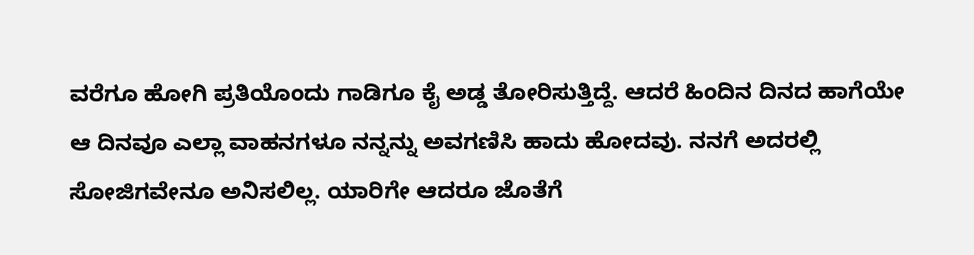ವರೆಗೂ ಹೋಗಿ ಪ್ರತಿಯೊಂದು ಗಾಡಿಗೂ ಕೈ ಅಡ್ಡ ತೋರಿಸುತ್ತಿದ್ದೆ. ಆದರೆ ಹಿಂದಿನ ದಿನದ ಹಾಗೆಯೇ ಆ ದಿನವೂ ಎಲ್ಲಾ ವಾಹನಗಳೂ ನನ್ನನ್ನು ಅವಗಣಿಸಿ ಹಾದು ಹೋದವು. ನನಗೆ ಅದರಲ್ಲಿ ಸೋಜಿಗವೇನೂ ಅನಿಸಲಿಲ್ಲ. ಯಾರಿಗೇ ಆದರೂ ಜೊತೆಗೆ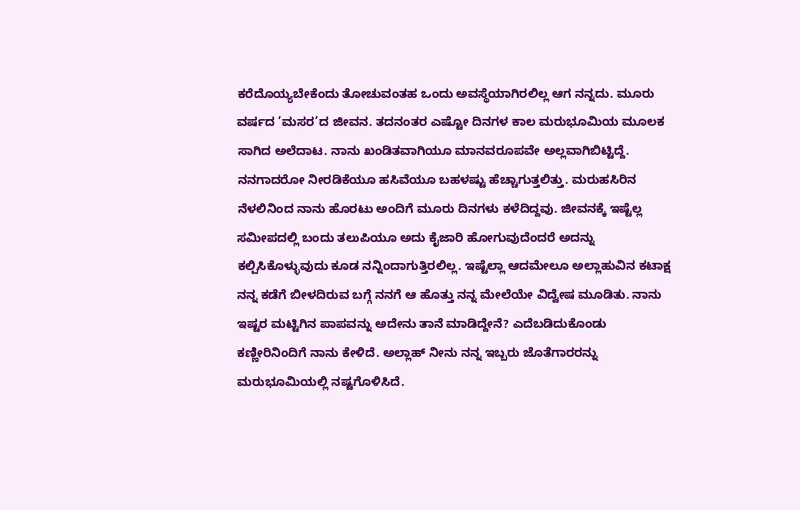ಕರೆದೊಯ್ಯಬೇಕೆಂದು ತೋಚುವಂತಹ ಒಂದು ಅವಸ್ಥೆಯಾಗಿರಲಿಲ್ಲ ಆಗ ನನ್ನದು. ಮೂರು ವರ್ಷದ ’ಮಸರ’ದ ಜೀವನ. ತದನಂತರ ಎಷ್ಟೋ ದಿನಗಳ ಕಾಲ ಮರುಭೂಮಿಯ ಮೂಲಕ ಸಾಗಿದ ಅಲೆದಾಟ. ನಾನು ಖಂಡಿತವಾಗಿಯೂ ಮಾನವರೂಪವೇ ಅಲ್ಲವಾಗಿಬಿಟ್ಟಿದ್ದೆ. ನನಗಾದರೋ ನೀರಡಿಕೆಯೂ ಹಸಿವೆಯೂ ಬಹಳಷ್ಟು ಹೆಚ್ಚಾಗುತ್ತಲಿತ್ತು. ಮರುಹಸಿರಿನ ನೆಳಲಿನಿಂದ ನಾನು ಹೊರಟು ಅಂದಿಗೆ ಮೂರು ದಿನಗಳು ಕಳೆದಿದ್ದವು. ಜೀವನಕ್ಕೆ ಇಷ್ಟೆಲ್ಲ ಸಮೀಪದಲ್ಲಿ ಬಂದು ತಲುಪಿಯೂ ಅದು ಕೈಜಾರಿ ಹೋಗುವುದೆಂದರೆ ಅದನ್ನು ಕಲ್ಪಿಸಿಕೊಳ್ಳುವುದು ಕೂಡ ನನ್ನಿಂದಾಗುತ್ತಿರಲಿಲ್ಲ. ಇಷ್ಟೆಲ್ಲಾ ಆದಮೇಲೂ ಅಲ್ಲಾಹುವಿನ ಕಟಾಕ್ಷ ನನ್ನ ಕಡೆಗೆ ಬೀಳದಿರುವ ಬಗ್ಗೆ ನನಗೆ ಆ ಹೊತ್ತು ನನ್ನ ಮೇಲೆಯೇ ವಿದ್ವೇಷ ಮೂಡಿತು. ನಾನು ಇಷ್ಟರ ಮಟ್ಟಿಗಿನ ಪಾಪವನ್ನು ಅದೇನು ತಾನೆ ಮಾಡಿದ್ದೇನೆ? ಎದೆಬಡಿದುಕೊಂಡು ಕಣ್ಣೀರಿನಿಂದಿಗೆ ನಾನು ಕೇಳಿದೆ. ಅಲ್ಲಾಹ್ ನೀನು ನನ್ನ ಇಬ್ಬರು ಜೊತೆಗಾರರನ್ನು ಮರುಭೂಮಿಯಲ್ಲಿ ನಷ್ಟಗೊಳಿಸಿದೆ.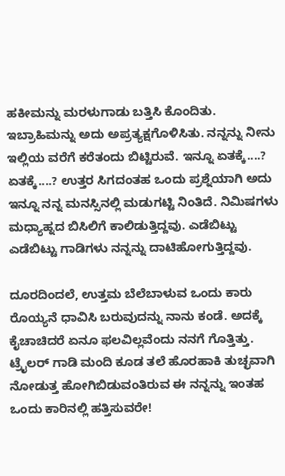ಹಕೀಮನ್ನು ಮರಳುಗಾಡು ಬತ್ತಿಸಿ ಕೊಂದಿತು. ಇಬ್ರಾಹಿಮನ್ನು ಅದು ಅಪ್ರತ್ಯಕ್ಷಗೊಳಿಸಿತು. ನನ್ನನ್ನು ನೀನು ಇಲ್ಲಿಯ ವರೆಗೆ ಕರೆತಂದು ಬಿಟ್ಟಿರುವೆ. ಇನ್ನೂ ಏತಕ್ಕೆ....? ಏತಕ್ಕೆ....? ಉತ್ತರ ಸಿಗದಂತಹ ಒಂದು ಪ್ರಶ್ನೆಯಾಗಿ ಅದು ಇನ್ನೂ ನನ್ನ ಮನಸ್ಸಿನಲ್ಲಿ ಮಡುಗಟ್ಟಿ ನಿಂತಿದೆ. ನಿಮಿಷಗಳು ಮಧ್ಯಾಹ್ನದ ಬಿಸಿಲಿಗೆ ಕಾಲಿಡುತ್ತಿದ್ದವು. ಎಡೆಬಿಟ್ಟು ಎಡೆಬಿಟ್ಟು ಗಾಡಿಗಳು ನನ್ನನ್ನು ದಾಟಿಹೋಗುತ್ತಿದ್ದವು.

ದೂರದಿಂದಲೆ, ಉತ್ತಮ ಬೆಲೆಬಾಳುವ ಒಂದು ಕಾರು ರೊಯ್ಯನೆ ಧಾವಿಸಿ ಬರುವುದನ್ನು ನಾನು ಕಂಡೆ. ಅದಕ್ಕೆ ಕೈಚಾಚಿದರೆ ಏನೂ ಫಲವಿಲ್ಲವೆಂದು ನನಗೆ ಗೊತ್ತಿತ್ತು. ಟ್ರೈಲರ್ ಗಾಡಿ ಮಂದಿ ಕೂಡ ತಲೆ ಹೊರಹಾಕಿ ತುಚ್ಛವಾಗಿ ನೋಡುತ್ತ ಹೋಗಿಬಿಡುವಂತಿರುವ ಈ ನನ್ನನ್ನು ಇಂತಹ ಒಂದು ಕಾರಿನಲ್ಲಿ ಹತ್ತಿಸುವರೇ!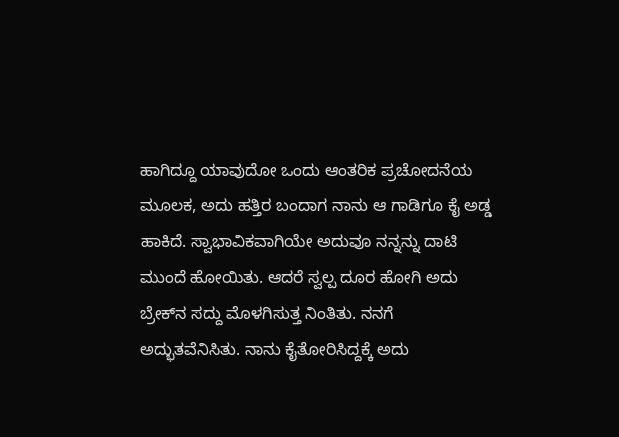ಹಾಗಿದ್ದೂ ಯಾವುದೋ ಒಂದು ಆಂತರಿಕ ಪ್ರಚೋದನೆಯ ಮೂಲಕ, ಅದು ಹತ್ತಿರ ಬಂದಾಗ ನಾನು ಆ ಗಾಡಿಗೂ ಕೈ ಅಡ್ಡ ಹಾಕಿದೆ. ಸ್ವಾಭಾವಿಕವಾಗಿಯೇ ಅದುವೂ ನನ್ನನ್ನು ದಾಟಿ ಮುಂದೆ ಹೋಯಿತು. ಆದರೆ ಸ್ವಲ್ಪ ದೂರ ಹೋಗಿ ಅದು ಬ್ರೇಕ್‌ನ ಸದ್ದು ಮೊಳಗಿಸುತ್ತ ನಿಂತಿತು. ನನಗೆ ಅದ್ಭುತವೆನಿಸಿತು. ನಾನು ಕೈತೋರಿಸಿದ್ದಕ್ಕೆ ಅದು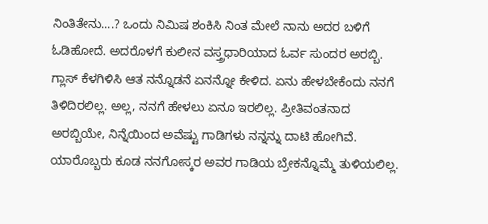ನಿಂತಿತೇನು....? ಒಂದು ನಿಮಿಷ ಶಂಕಿಸಿ ನಿಂತ ಮೇಲೆ ನಾನು ಅದರ ಬಳಿಗೆ ಓಡಿಹೋದೆ. ಅದರೊಳಗೆ ಕುಲೀನ ವಸ್ತ್ರಧಾರಿಯಾದ ಓರ್ವ ಸುಂದರ ಅರಬ್ಬಿ. ಗ್ಲಾಸ್ ಕೆಳಗಿಳಿಸಿ ಆತ ನನ್ನೊಡನೆ ಏನನ್ನೋ ಕೇಳಿದ. ಏನು ಹೇಳಬೇಕೆಂದು ನನಗೆ ತಿಳಿದಿರಲಿಲ್ಲ. ಅಲ್ಲ, ನನಗೆ ಹೇಳಲು ಏನೂ ಇರಲಿಲ್ಲ. ಪ್ರೀತಿವಂತನಾದ ಅರಬ್ಬಿಯೇ, ನಿನ್ನೆಯಿಂದ ಅವೆಷ್ಟು ಗಾಡಿಗಳು ನನ್ನನ್ನು ದಾಟಿ ಹೋಗಿವೆ. ಯಾರೊಬ್ಬರು ಕೂಡ ನನಗೋಸ್ಕರ ಅವರ ಗಾಡಿಯ ಬ್ರೇಕನ್ನೊಮ್ಮೆ ತುಳಿಯಲಿಲ್ಲ.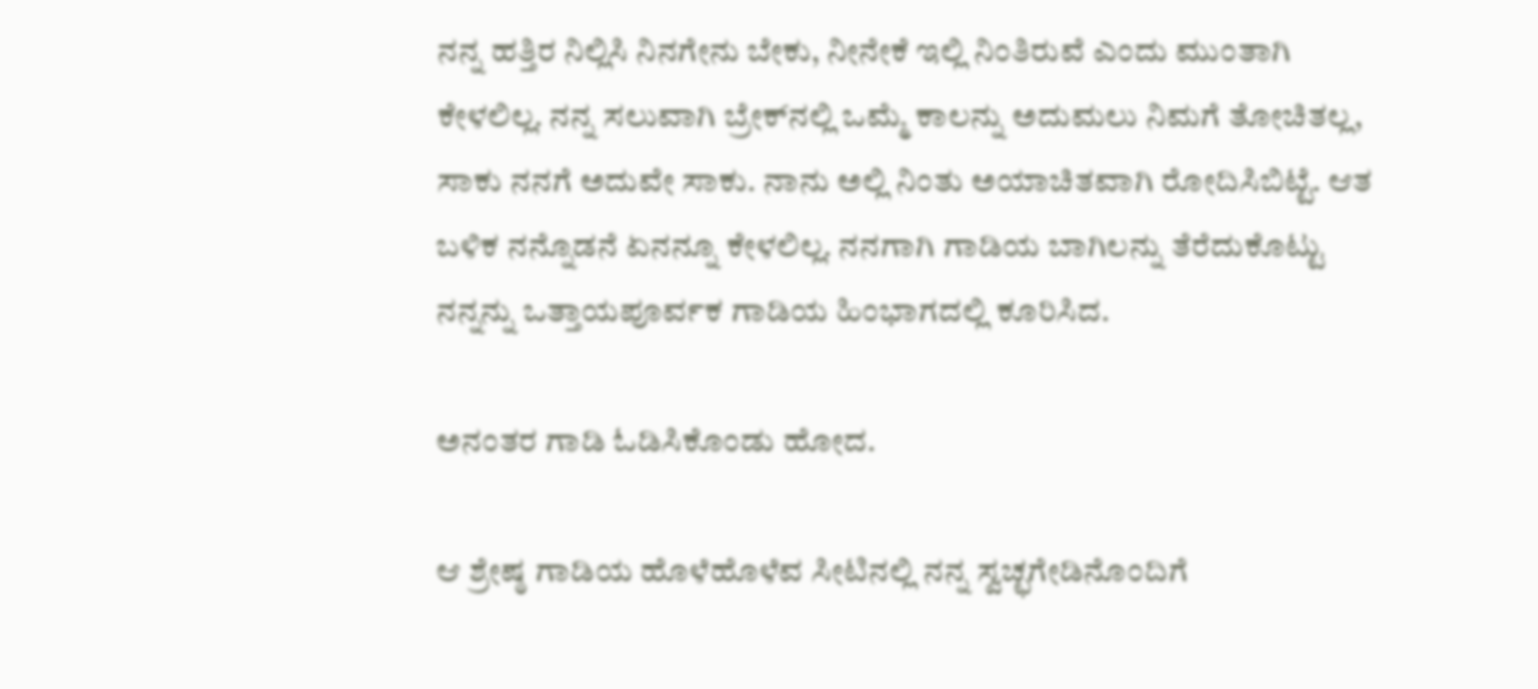ನನ್ನ ಹತ್ತಿರ ನಿಲ್ಲಿಸಿ ನಿನಗೇನು ಬೇಕು, ನೀನೇಕೆ ಇಲ್ಲಿ ನಿಂತಿರುವೆ ಎಂದು ಮುಂತಾಗಿ ಕೇಳಲಿಲ್ಲ. ನನ್ನ ಸಲುವಾಗಿ ಬ್ರೇಕ್‌ನಲ್ಲಿ ಒಮ್ಮೆ ಕಾಲನ್ನು ಅದುಮಲು ನಿಮಗೆ ತೋಚಿತಲ್ಲ, ಸಾಕು ನನಗೆ ಅದುವೇ ಸಾಕು. ನಾನು ಅಲ್ಲಿ ನಿಂತು ಅಯಾಚಿತವಾಗಿ ರೋದಿಸಿಬಿಟ್ಟೆ. ಆತ ಬಳಿಕ ನನ್ನೊಡನೆ ಏನನ್ನೂ ಕೇಳಲಿಲ್ಲ. ನನಗಾಗಿ ಗಾಡಿಯ ಬಾಗಿಲನ್ನು ತೆರೆದುಕೊಟ್ಟು ನನ್ನನ್ನು ಒತ್ತಾಯಪೂರ್ವಕ ಗಾಡಿಯ ಹಿಂಭಾಗದಲ್ಲಿ ಕೂರಿಸಿದ.

ಅನಂತರ ಗಾಡಿ ಓಡಿಸಿಕೊಂಡು ಹೋದ.

ಆ ಶ್ರೇಷ್ಠ ಗಾಡಿಯ ಹೊಳೆಹೊಳೆವ ಸೀಟಿನಲ್ಲಿ ನನ್ನ ಸ್ವಚ್ಛಗೇಡಿನೊಂದಿಗೆ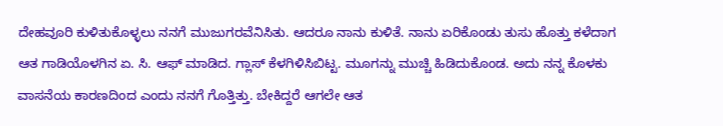ದೇಹವೂರಿ ಕುಳಿತುಕೊಳ್ಳಲು ನನಗೆ ಮುಜುಗರವೆನಿಸಿತು. ಆದರೂ ನಾನು ಕುಳಿತೆ. ನಾನು ಏರಿಕೊಂಡು ತುಸು ಹೊತ್ತು ಕಳೆದಾಗ ಆತ ಗಾಡಿಯೊಳಗಿನ ಏ. ಸಿ. ಆಫ್ ಮಾಡಿದ. ಗ್ಲಾಸ್ ಕೆಳಗಿಳಿಸಿಬಿಟ್ಟ. ಮೂಗನ್ನು ಮುಚ್ಚಿ ಹಿಡಿದುಕೊಂಡ. ಅದು ನನ್ನ ಕೊಳಕು ವಾಸನೆಯ ಕಾರಣದಿಂದ ಎಂದು ನನಗೆ ಗೊತ್ತಿತ್ತು. ಬೇಕಿದ್ದರೆ ಆಗಲೇ ಆತ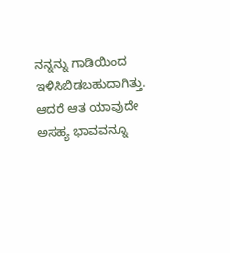ನನ್ನನ್ನು ಗಾಡಿಯಿಂದ ಇಳಿಸಿಬಿಡಬಹುದಾಗಿತ್ತು. ಆದರೆ ಆತ ಯಾವುದೇ ಅಸಹ್ಯ ಭಾವವನ್ನೂ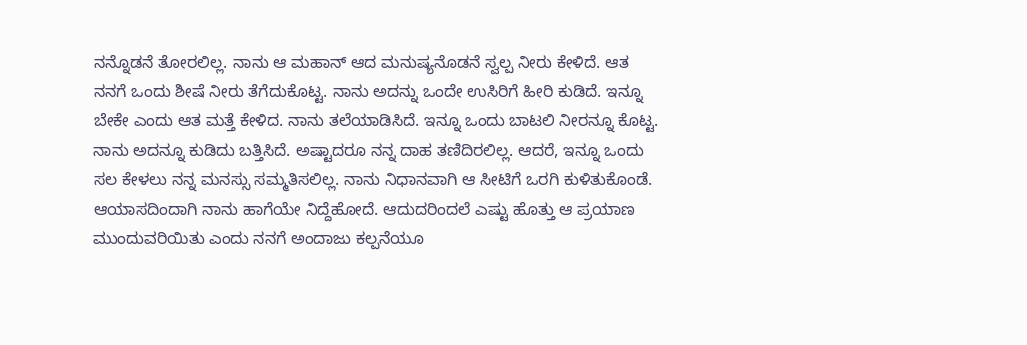ನನ್ನೊಡನೆ ತೋರಲಿಲ್ಲ. ನಾನು ಆ ಮಹಾನ್ ಆದ ಮನುಷ್ಯನೊಡನೆ ಸ್ವಲ್ಪ ನೀರು ಕೇಳಿದೆ. ಆತ ನನಗೆ ಒಂದು ಶೀಷೆ ನೀರು ತೆಗೆದುಕೊಟ್ಟ. ನಾನು ಅದನ್ನು ಒಂದೇ ಉಸಿರಿಗೆ ಹೀರಿ ಕುಡಿದೆ. ಇನ್ನೂ ಬೇಕೇ ಎಂದು ಆತ ಮತ್ತೆ ಕೇಳಿದ. ನಾನು ತಲೆಯಾಡಿಸಿದೆ. ಇನ್ನೂ ಒಂದು ಬಾಟಲಿ ನೀರನ್ನೂ ಕೊಟ್ಟ. ನಾನು ಅದನ್ನೂ ಕುಡಿದು ಬತ್ತಿಸಿದೆ. ಅಷ್ಟಾದರೂ ನನ್ನ ದಾಹ ತಣಿದಿರಲಿಲ್ಲ. ಆದರೆ, ಇನ್ನೂ ಒಂದು ಸಲ ಕೇಳಲು ನನ್ನ ಮನಸ್ಸು ಸಮ್ಮತಿಸಲಿಲ್ಲ. ನಾನು ನಿಧಾನವಾಗಿ ಆ ಸೀಟಿಗೆ ಒರಗಿ ಕುಳಿತುಕೊಂಡೆ. ಆಯಾಸದಿಂದಾಗಿ ನಾನು ಹಾಗೆಯೇ ನಿದ್ದೆಹೋದೆ. ಆದುದರಿಂದಲೆ ಎಷ್ಟು ಹೊತ್ತು ಆ ಪ್ರಯಾಣ ಮುಂದುವರಿಯಿತು ಎಂದು ನನಗೆ ಅಂದಾಜು ಕಲ್ಪನೆಯೂ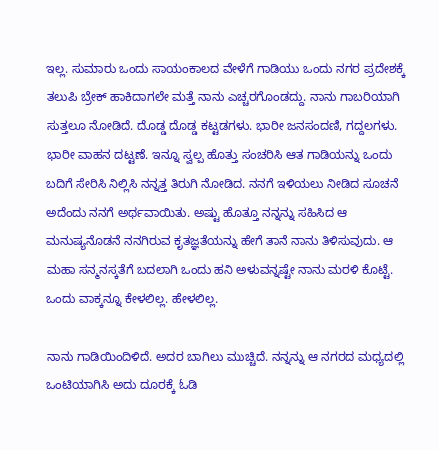ಇಲ್ಲ. ಸುಮಾರು ಒಂದು ಸಾಯಂಕಾಲದ ವೇಳೆಗೆ ಗಾಡಿಯು ಒಂದು ನಗರ ಪ್ರದೇಶಕ್ಕೆ ತಲುಪಿ ಬ್ರೇಕ್ ಹಾಕಿದಾಗಲೇ ಮತ್ತೆ ನಾನು ಎಚ್ಚರಗೊಂಡದ್ದು. ನಾನು ಗಾಬರಿಯಾಗಿ ಸುತ್ತಲೂ ನೋಡಿದೆ. ದೊಡ್ಡ ದೊಡ್ಡ ಕಟ್ಟಡಗಳು. ಭಾರೀ ಜನಸಂದಣಿ, ಗದ್ದಲಗಳು. ಭಾರೀ ವಾಹನ ದಟ್ಟಣೆ. ಇನ್ನೂ ಸ್ವಲ್ಪ ಹೊತ್ತು ಸಂಚರಿಸಿ ಆತ ಗಾಡಿಯನ್ನು ಒಂದು ಬದಿಗೆ ಸೇರಿಸಿ ನಿಲ್ಲಿಸಿ ನನ್ನತ್ತ ತಿರುಗಿ ನೋಡಿದ. ನನಗೆ ಇಳಿಯಲು ನೀಡಿದ ಸೂಚನೆ ಅದೆಂದು ನನಗೆ ಅರ್ಥವಾಯಿತು. ಅಷ್ಟು ಹೊತ್ತೂ ನನ್ನನ್ನು ಸಹಿಸಿದ ಆ ಮನುಷ್ಯನೊಡನೆ ನನಗಿರುವ ಕೃತಜ್ಞತೆಯನ್ನು ಹೇಗೆ ತಾನೆ ನಾನು ತಿಳಿಸುವುದು. ಆ ಮಹಾ ಸನ್ಮನಸ್ಕತೆಗೆ ಬದಲಾಗಿ ಒಂದು ಹನಿ ಅಳುವನ್ನಷ್ಟೇ ನಾನು ಮರಳಿ ಕೊಟ್ಟೆ. ಒಂದು ವಾಕ್ಕನ್ನೂ ಕೇಳಲಿಲ್ಲ. ಹೇಳಲಿಲ್ಲ.

ನಾನು ಗಾಡಿಯಿಂದಿಳಿದೆ. ಅದರ ಬಾಗಿಲು ಮುಚ್ಚಿದೆ. ನನ್ನನ್ನು ಆ ನಗರದ ಮಧ್ಯದಲ್ಲಿ ಒಂಟಿಯಾಗಿಸಿ ಅದು ದೂರಕ್ಕೆ ಓಡಿ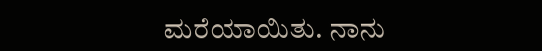ಮರೆಯಾಯಿತು. ನಾನು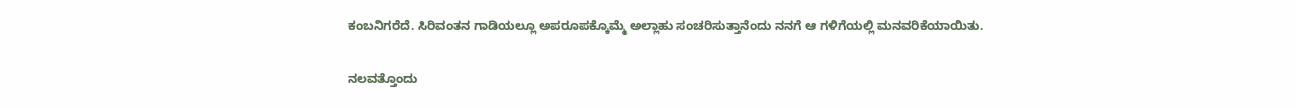ಕಂಬನಿಗರೆದೆ. ಸಿರಿವಂತನ ಗಾಡಿಯಲ್ಲೂ ಅಪರೂಪಕ್ಕೊಮ್ಮೆ ಅಲ್ಲಾಹು ಸಂಚರಿಸುತ್ತಾನೆಂದು ನನಗೆ ಆ ಗಳಿಗೆಯಲ್ಲಿ ಮನವರಿಕೆಯಾಯಿತು.

ನಲವತ್ತೊಂದು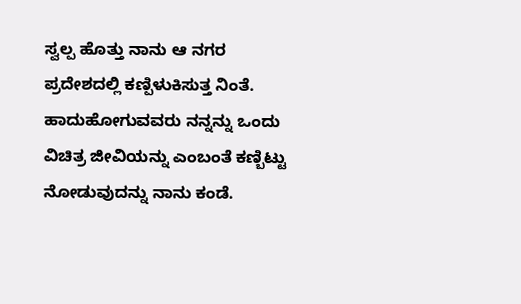ಸ್ವಲ್ಪ ಹೊತ್ತು ನಾನು ಆ ನಗರ ಪ್ರದೇಶದಲ್ಲಿ ಕಣ್ಪಿಳುಕಿಸುತ್ತ ನಿಂತೆ. ಹಾದುಹೋಗುವವರು ನನ್ನನ್ನು ಒಂದು ವಿಚಿತ್ರ ಜೀವಿಯನ್ನು ಎಂಬಂತೆ ಕಣ್ಬಿಟ್ಟು ನೋಡುವುದನ್ನು ನಾನು ಕಂಡೆ.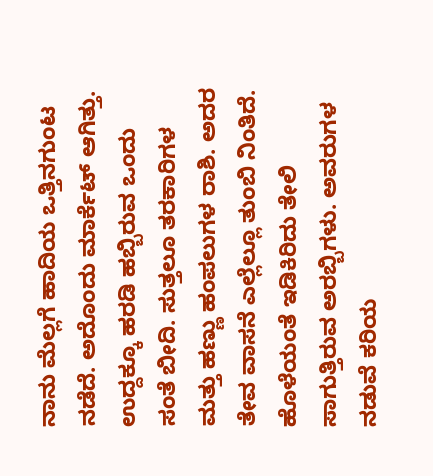ನಾನು ಮೆಲ್ಲಗೆ ಹಾದಿಯ ಒತ್ತಿನಗುಂಟ ನಡೆದೆ. ಅದೊಂದು ಮಾರ್ಕೆಟ್ ಆಗಿತ್ತು. ಉದ್ದಕ್ಕೂ ಹರಡಿ ಹಬ್ಬಿರುವ ಒಂದು ಸಂತೆ ಬೀದಿ. ಸುತ್ತಲೂ ತರಕಾರಿಗಳ ಮತ್ತು ಹಣ್ಣು ಹಂಪಲುಗಳ ರಾಶಿ. ಅದರ ತೇವ ವಾಸನೆ ಎಲ್ಲೆಲ್ಲೂ ತುಂಬಿ ನಿಂತಿದೆ. ಹೊಳೆಯಂತೆ ಇಡಿಕಿರಿದು ತೇಲಿ ಸಾಗುತ್ತಿರುವ ಅರಬ್ಬಿಗಳು. ಅವರುಗಳ ನಡುವೆ ಕರಿಯ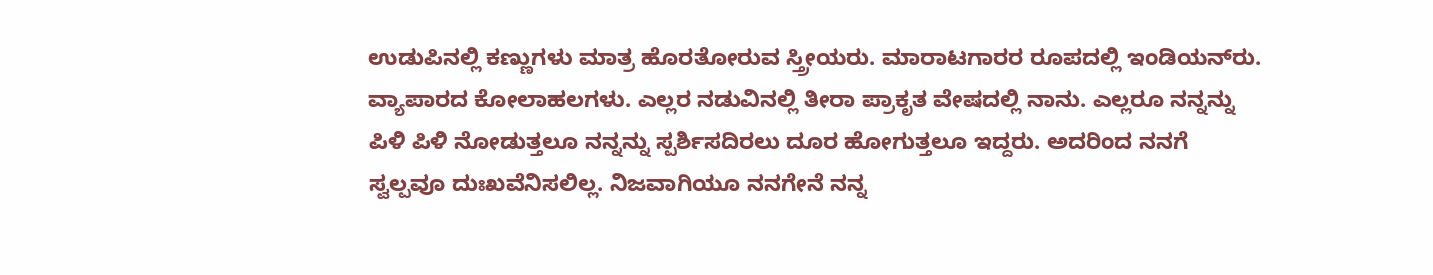ಉಡುಪಿನಲ್ಲಿ ಕಣ್ಣುಗಳು ಮಾತ್ರ ಹೊರತೋರುವ ಸ್ತ್ರೀಯರು. ಮಾರಾಟಗಾರರ ರೂಪದಲ್ಲಿ ಇಂಡಿಯನ್‌ರು. ವ್ಯಾಪಾರದ ಕೋಲಾಹಲಗಳು. ಎಲ್ಲರ ನಡುವಿನಲ್ಲಿ ತೀರಾ ಪ್ರಾಕೃತ ವೇಷದಲ್ಲಿ ನಾನು. ಎಲ್ಲರೂ ನನ್ನನ್ನು ಪಿಳಿ ಪಿಳಿ ನೋಡುತ್ತಲೂ ನನ್ನನ್ನು ಸ್ಪರ್ಶಿಸದಿರಲು ದೂರ ಹೋಗುತ್ತಲೂ ಇದ್ದರು. ಅದರಿಂದ ನನಗೆ ಸ್ವಲ್ಪವೂ ದುಃಖವೆನಿಸಲಿಲ್ಲ. ನಿಜವಾಗಿಯೂ ನನಗೇನೆ ನನ್ನ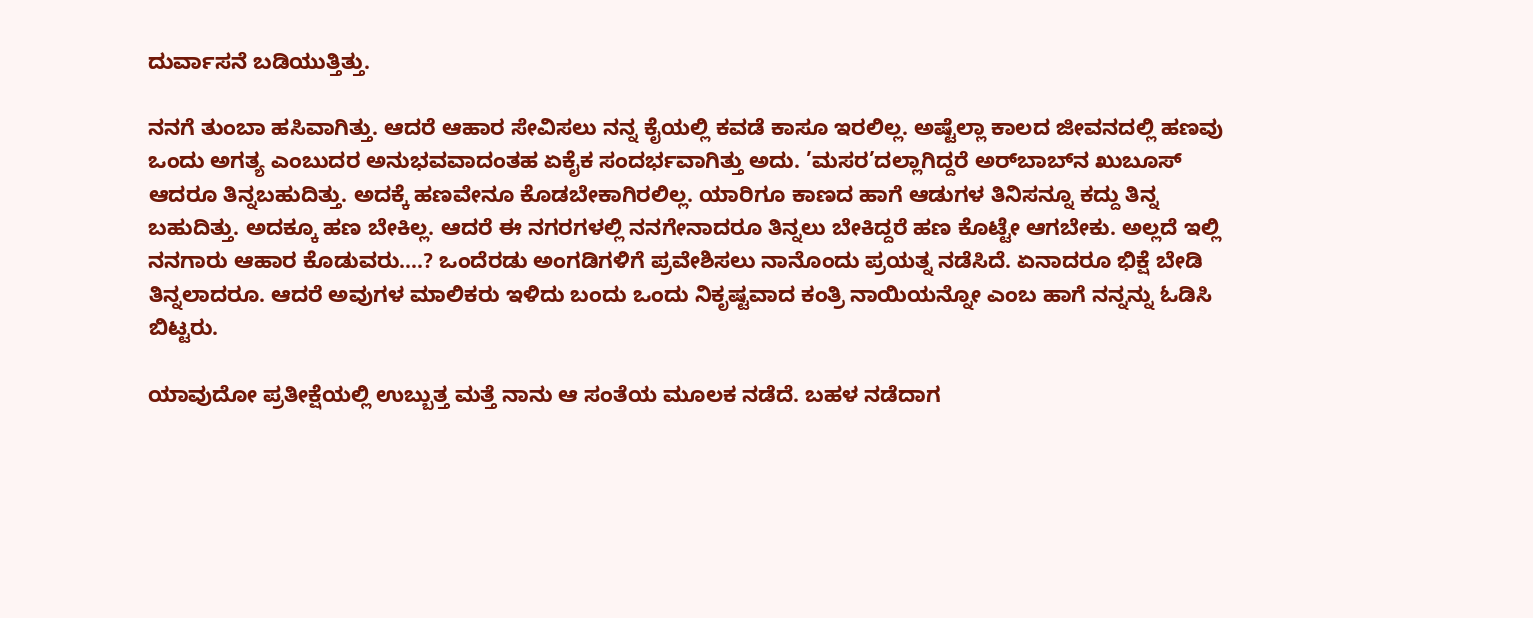ದುರ್ವಾಸನೆ ಬಡಿಯುತ್ತಿತ್ತು.

ನನಗೆ ತುಂಬಾ ಹಸಿವಾಗಿತ್ತು. ಆದರೆ ಆಹಾರ ಸೇವಿಸಲು ನನ್ನ ಕೈಯಲ್ಲಿ ಕವಡೆ ಕಾಸೂ ಇರಲಿಲ್ಲ. ಅಷ್ಟೆಲ್ಲಾ ಕಾಲದ ಜೀವನದಲ್ಲಿ ಹಣವು ಒಂದು ಅಗತ್ಯ ಎಂಬುದರ ಅನುಭವವಾದಂತಹ ಏಕೈಕ ಸಂದರ್ಭವಾಗಿತ್ತು ಅದು. ’ಮಸರ’ದಲ್ಲಾಗಿದ್ದರೆ ಅರ್‌ಬಾಬ್‌ನ ಖುಬೂಸ್ ಆದರೂ ತಿನ್ನಬಹುದಿತ್ತು. ಅದಕ್ಕೆ ಹಣವೇನೂ ಕೊಡಬೇಕಾಗಿರಲಿಲ್ಲ. ಯಾರಿಗೂ ಕಾಣದ ಹಾಗೆ ಆಡುಗಳ ತಿನಿಸನ್ನೂ ಕದ್ದು ತಿನ್ನ ಬಹುದಿತ್ತು. ಅದಕ್ಕೂ ಹಣ ಬೇಕಿಲ್ಲ. ಆದರೆ ಈ ನಗರಗಳಲ್ಲಿ ನನಗೇನಾದರೂ ತಿನ್ನಲು ಬೇಕಿದ್ದರೆ ಹಣ ಕೊಟ್ಟೇ ಆಗಬೇಕು. ಅಲ್ಲದೆ ಇಲ್ಲಿ ನನಗಾರು ಆಹಾರ ಕೊಡುವರು....? ಒಂದೆರಡು ಅಂಗಡಿಗಳಿಗೆ ಪ್ರವೇಶಿಸಲು ನಾನೊಂದು ಪ್ರಯತ್ನ ನಡೆಸಿದೆ. ಏನಾದರೂ ಭಿಕ್ಷೆ ಬೇಡಿ ತಿನ್ನಲಾದರೂ. ಆದರೆ ಅವುಗಳ ಮಾಲಿಕರು ಇಳಿದು ಬಂದು ಒಂದು ನಿಕೃಷ್ಟವಾದ ಕಂತ್ರಿ ನಾಯಿಯನ್ನೋ ಎಂಬ ಹಾಗೆ ನನ್ನನ್ನು ಓಡಿಸಿ ಬಿಟ್ಟರು.

ಯಾವುದೋ ಪ್ರತೀಕ್ಷೆಯಲ್ಲಿ ಉಬ್ಬುತ್ತ ಮತ್ತೆ ನಾನು ಆ ಸಂತೆಯ ಮೂಲಕ ನಡೆದೆ. ಬಹಳ ನಡೆದಾಗ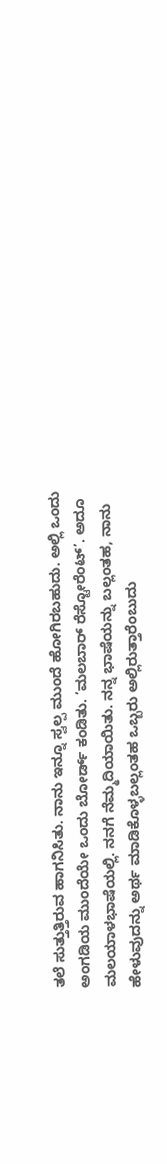ತಲೆ ಸುತ್ತುತ್ತಿರುವ ಹಾಗನಿಸಿತು. ನಾನು ಇನ್ನೂ ಸ್ವಲ್ಪ ಮುಂದೆ ಹೋಗಿರಬಹುದು. ಅಲ್ಲಿ ಒಂದು ಅಂಗಡಿಯ ಮುಂದೆಯೇ ಒಂದು ಬೋರ್ಡ್ ಕಂಡಿತು. ’ಮಲಬಾರ್ ರೆಸ್ಟೋರೆಂಟ್’. ಅದೂ ಮಲಯಾಳಭಾಷೆಯಲ್ಲಿ. ನನಗೆ ನೆಮ್ಮದಿಯಾಯಿತು. ನನ್ನ ಭಾಷೆಯನ್ನು ಬಲ್ಲಂತಹ, ನಾನು ಹೇಳುವುದನ್ನು ಅರ್ಥ ಮಾಡಿಕೊಳ್ಳಬಲ್ಲಂತಹ ಒಬ್ಬರು ಅಲ್ಲಿರುತ್ತಾರೆಂಬುದು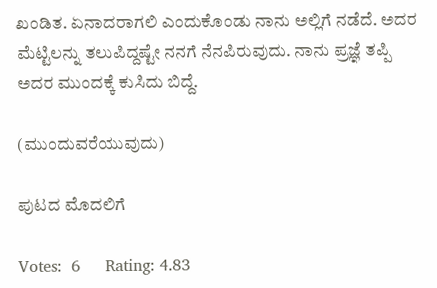ಖಂಡಿತ. ಏನಾದರಾಗಲಿ ಎಂದುಕೊಂಡು ನಾನು ಅಲ್ಲಿಗೆ ನಡೆದೆ. ಅದರ ಮೆಟ್ಟಿಲನ್ನು ತಲುಪಿದ್ದಷ್ಟೇ ನನಗೆ ನೆನಪಿರುವುದು. ನಾನು ಪ್ರಜ್ಞೆ ತಪ್ಪಿ ಅದರ ಮುಂದಕ್ಕೆ ಕುಸಿದು ಬಿದ್ದೆ.

(ಮುಂದುವರೆಯುವುದು)

ಪುಟದ ಮೊದಲಿಗೆ

Votes:  6     Rating: 4.83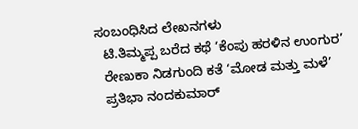ಸಂಬಂಧಿಸಿದ ಲೇಖನಗಳು
  ಟಿ.ತಿಮ್ಮಪ್ಪ ಬರೆದ ಕಥೆ ‘ಕೆಂಪು ಹರಳಿನ ಉಂಗುರ’
  ರೇಣುಕಾ ನಿಡಗುಂದಿ ಕತೆ ‘ಮೋಡ ಮತ್ತು ಮಳೆ’
  ಪ್ರತಿಭಾ ನಂದಕುಮಾರ್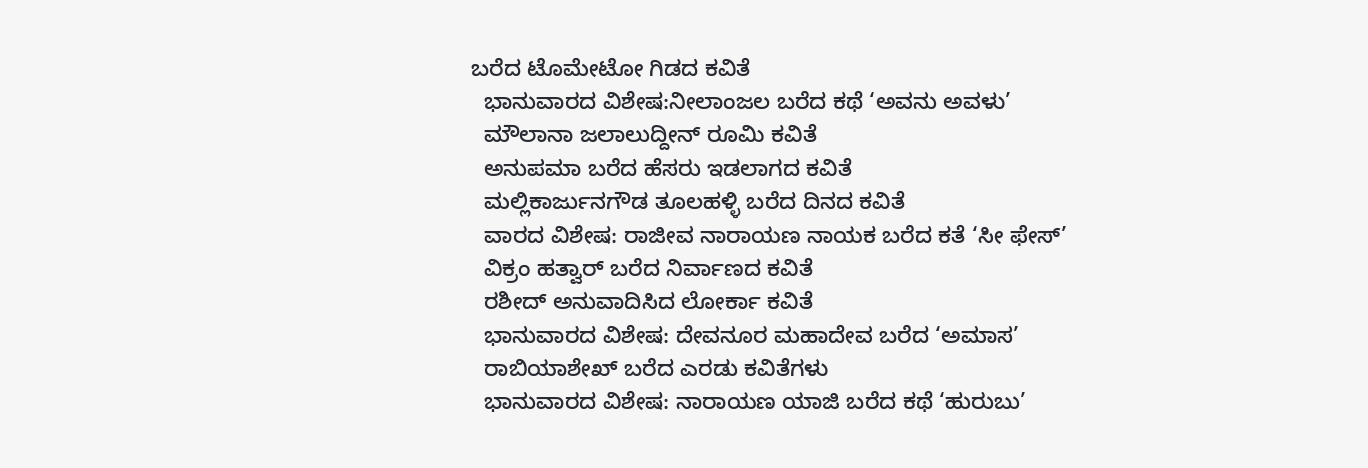ಬರೆದ ಟೊಮೇಟೋ ಗಿಡದ ಕವಿತೆ
  ಭಾನುವಾರದ ವಿಶೇಷ:ನೀಲಾಂಜಲ ಬರೆದ ಕಥೆ ‘ಅವನು ಅವಳು’
  ಮೌಲಾನಾ ಜಲಾಲುದ್ದೀನ್ ರೂಮಿ ಕವಿತೆ
  ಅನುಪಮಾ ಬರೆದ ಹೆಸರು ಇಡಲಾಗದ ಕವಿತೆ
  ಮಲ್ಲಿಕಾರ್ಜುನಗೌಡ ತೂಲಹಳ್ಳಿ ಬರೆದ ದಿನದ ಕವಿತೆ
  ವಾರದ ವಿಶೇಷ: ರಾಜೀವ ನಾರಾಯಣ ನಾಯಕ ಬರೆದ ಕತೆ ‘ಸೀ ಫೇಸ್’
  ವಿಕ್ರಂ ಹತ್ವಾರ್ ಬರೆದ ನಿರ್ವಾಣದ ಕವಿತೆ
  ರಶೀದ್ ಅನುವಾದಿಸಿದ ಲೋರ್ಕಾ ಕವಿತೆ
  ಭಾನುವಾರದ ವಿಶೇಷ: ದೇವನೂರ ಮಹಾದೇವ ಬರೆದ ‘ಅಮಾಸ’
  ರಾಬಿಯಾಶೇಖ್ ಬರೆದ ಎರಡು ಕವಿತೆಗಳು
  ಭಾನುವಾರದ ವಿಶೇಷ: ನಾರಾಯಣ ಯಾಜಿ ಬರೆದ ಕಥೆ ‘ಹುರುಬು’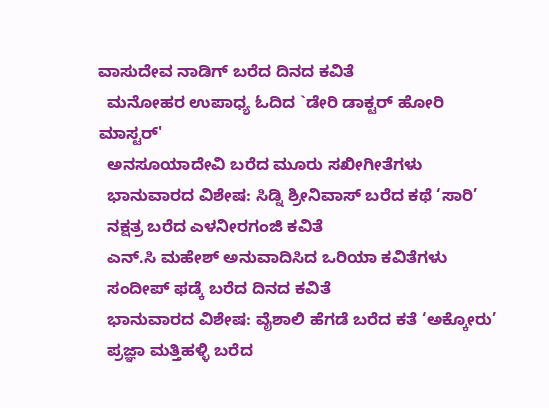ವಾಸುದೇವ ನಾಡಿಗ್ ಬರೆದ ದಿನದ ಕವಿತೆ
  ಮನೋಹರ ಉಪಾಧ್ಯ ಓದಿದ `ಡೇರಿ ಡಾಕ್ಟರ್ ಹೋರಿ ಮಾಸ್ಟರ್'
  ಅನಸೂಯಾದೇವಿ ಬರೆದ ಮೂರು ಸಖೀಗೀತೆಗಳು
  ಭಾನುವಾರದ ವಿಶೇಷ: ಸಿಡ್ನಿ ಶ್ರೀನಿವಾಸ್ ಬರೆದ ಕಥೆ ‘ಸಾರಿ’
  ನಕ್ಷತ್ರ ಬರೆದ ಎಳನೀರಗಂಜಿ ಕವಿತೆ
  ಎನ್.ಸಿ ಮಹೇಶ್ ಅನುವಾದಿಸಿದ ಒರಿಯಾ ಕವಿತೆಗಳು
  ಸಂದೀಪ್ ಫಡ್ಕೆ ಬರೆದ ದಿನದ ಕವಿತೆ
  ಭಾನುವಾರದ ವಿಶೇಷ: ವೈಶಾಲಿ ಹೆಗಡೆ ಬರೆದ ಕತೆ ‘ಅಕ್ಕೋರು’
  ಪ್ರಜ್ಞಾ ಮತ್ತಿಹಳ್ಳಿ ಬರೆದ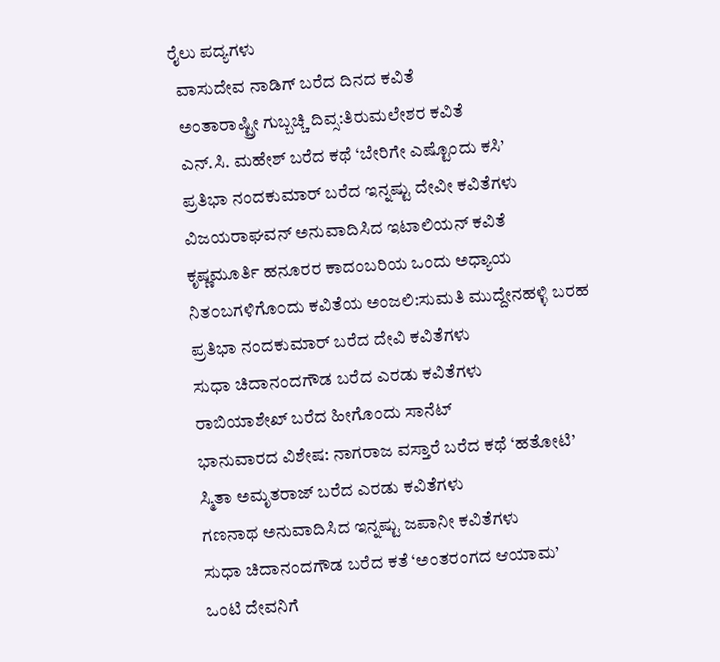ರೈಲು ಪದ್ಯಗಳು
  ವಾಸುದೇವ ನಾಡಿಗ್ ಬರೆದ ದಿನದ ಕವಿತೆ
  ಅಂತಾರಾಷ್ಟ್ರೀ ಗುಬ್ಬಚ್ಚಿ ದಿವ್ಸ:ತಿರುಮಲೇಶರ ಕವಿತೆ
  ಎನ್.ಸಿ. ಮಹೇಶ್ ಬರೆದ ಕಥೆ ‘ಬೇರಿಗೇ ಎಷ್ಟೊಂದು ಕಸಿ’
  ಪ್ರತಿಭಾ ನಂದಕುಮಾರ್ ಬರೆದ ಇನ್ನಷ್ಟು ದೇವೀ ಕವಿತೆಗಳು
  ವಿಜಯರಾಘವನ್ ಅನುವಾದಿಸಿದ ಇಟಾಲಿಯನ್ ಕವಿತೆ
  ಕೃಷ್ಣಮೂರ್ತಿ ಹನೂರರ ಕಾದಂಬರಿಯ ಒಂದು ಅಧ್ಯಾಯ
  ನಿತ೦ಬಗಳಿಗೊ೦ದು ಕವಿತೆಯ ಅಂಜಲಿ:ಸುಮತಿ ಮುದ್ದೇನಹಳ್ಳಿ ಬರಹ
  ಪ್ರತಿಭಾ ನಂದಕುಮಾರ್ ಬರೆದ ದೇವಿ ಕವಿತೆಗಳು
  ಸುಧಾ ಚಿದಾನಂದಗೌಡ ಬರೆದ ಎರಡು ಕವಿತೆಗಳು
  ರಾಬಿಯಾಶೇಖ್ ಬರೆದ ಹೀಗೊಂದು ಸಾನೆಟ್
  ಭಾನುವಾರದ ವಿಶೇಷ: ನಾಗರಾಜ ವಸ್ತಾರೆ ಬರೆದ ಕಥೆ ‘ಹತೋಟಿ’
  ಸ್ಮಿತಾ ಅಮೃತರಾಜ್ ಬರೆದ ಎರಡು ಕವಿತೆಗಳು
  ಗಣನಾಥ ಅನುವಾದಿಸಿದ ಇನ್ನಷ್ಟು ಜಪಾನೀ ಕವಿತೆಗಳು
  ಸುಧಾ ಚಿದಾನಂದಗೌಡ ಬರೆದ ಕತೆ ‘ಅಂತರಂಗದ ಆಯಾಮ’
  ಒಂಟಿ ದೇವನಿಗೆ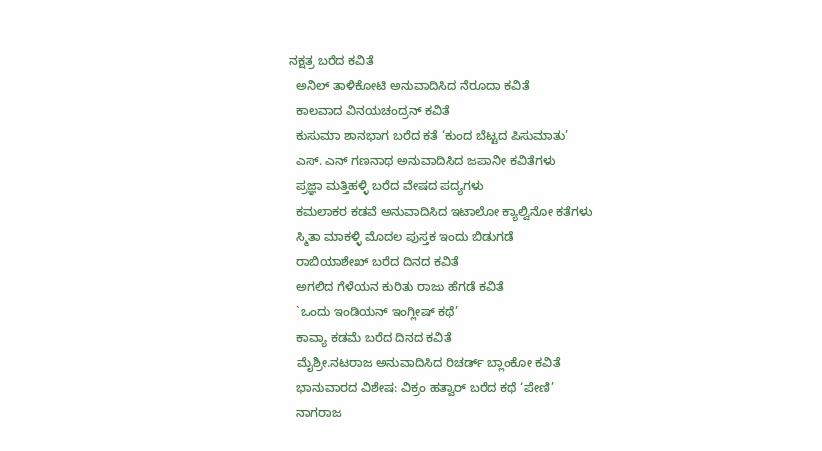ನಕ್ಷತ್ರ ಬರೆದ ಕವಿತೆ
  ಅನಿಲ್ ತಾಳಿಕೋಟಿ ಅನುವಾದಿಸಿದ ನೆರೂದಾ ಕವಿತೆ
  ಕಾಲವಾದ ವಿನಯಚಂದ್ರನ್ ಕವಿತೆ
  ಕುಸುಮಾ ಶಾನಭಾಗ ಬರೆದ ಕತೆ ‘ಕುಂದ ಬೆಟ್ಟದ ಪಿಸುಮಾತು’
  ಎಸ್. ಎನ್ ಗಣನಾಥ ಅನುವಾದಿಸಿದ ಜಪಾನೀ ಕವಿತೆಗಳು
  ಪ್ರಜ್ಞಾ ಮತ್ತಿಹಳ್ಳಿ ಬರೆದ ವೇಷದ ಪದ್ಯಗಳು
  ಕಮಲಾಕರ ಕಡವೆ ಅನುವಾದಿಸಿದ ಇಟಾಲೋ ಕ್ಯಾಲ್ವಿನೋ ಕತೆಗಳು
  ಸ್ಮಿತಾ ಮಾಕಳ್ಳಿ ಮೊದಲ ಪುಸ್ತಕ ಇಂದು ಬಿಡುಗಡೆ
  ರಾಬಿಯಾಶೇಖ್ ಬರೆದ ದಿನದ ಕವಿತೆ
  ಅಗಲಿದ ಗೆಳೆಯನ ಕುರಿತು ರಾಜು ಹೆಗಡೆ ಕವಿತೆ
  `ಒಂದು ಇಂಡಿಯನ್ ಇಂಗ್ಲೀಷ್ ಕಥೆ’
  ಕಾವ್ಯಾ ಕಡಮೆ ಬರೆದ ದಿನದ ಕವಿತೆ
  ಮೈಶ್ರೀ.ನಟರಾಜ ಅನುವಾದಿಸಿದ ರಿಚರ್ಡ್ ಬ್ಲಾಂಕೋ ಕವಿತೆ
  ಭಾನುವಾರದ ವಿಶೇಷ: ವಿಕ್ರಂ ಹತ್ವಾರ್ ಬರೆದ ಕಥೆ ‘ಪೇಣಿ’
  ನಾಗರಾಜ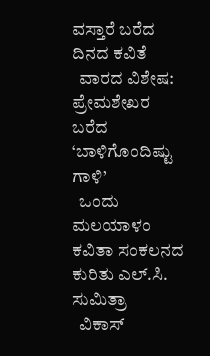ವಸ್ತಾರೆ ಬರೆದ ದಿನದ ಕವಿತೆ
  ವಾರದ ವಿಶೇಷ: ಪ್ರೇಮಶೇಖರ ಬರೆದ ‘ಬಾಳಿಗೊಂದಿಷ್ಟು ಗಾಳಿ’
  ಒಂದು ಮಲಯಾಳಂ ಕವಿತಾ ಸಂಕಲನದ ಕುರಿತು ಎಲ್.ಸಿ. ಸುಮಿತ್ರಾ
  ವಿಕಾಸ್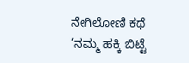ನೇಗಿಲೋಣಿ ಕಥೆ ‘ನಮ್ಮ ಹಕ್ಕಿ ಬಿಟ್ಟೆ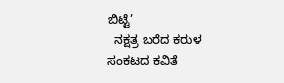ಬಿಟ್ಟೆ’
  ನಕ್ಷತ್ರ ಬರೆದ ಕರುಳ ಸಂಕಟದ ಕವಿತೆ